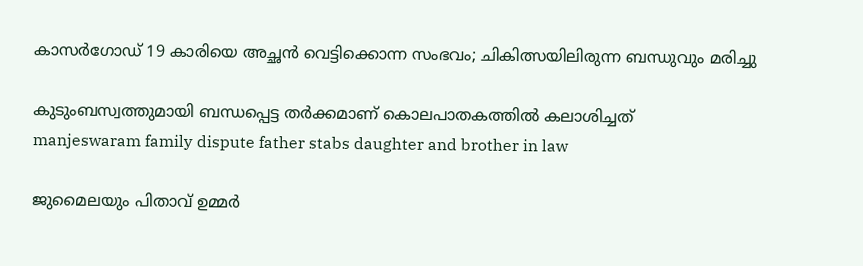കാസർഗോഡ് 19 കാരിയെ അച്ഛൻ വെട്ടിക്കൊന്ന സംഭവം; ചികിത്സയിലിരുന്ന ബന്ധുവും മരിച്ചു

കുടുംബസ്വത്തുമായി ബന്ധപ്പെട്ട തർക്കമാണ് കൊലപാതകത്തിൽ കലാശിച്ചത്
manjeswaram family dispute father stabs daughter and brother in law

ജുമൈലയും പിതാവ് ഉമ്മർ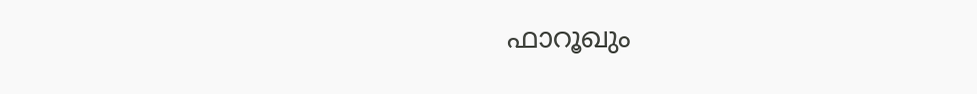ഫാറൂഖും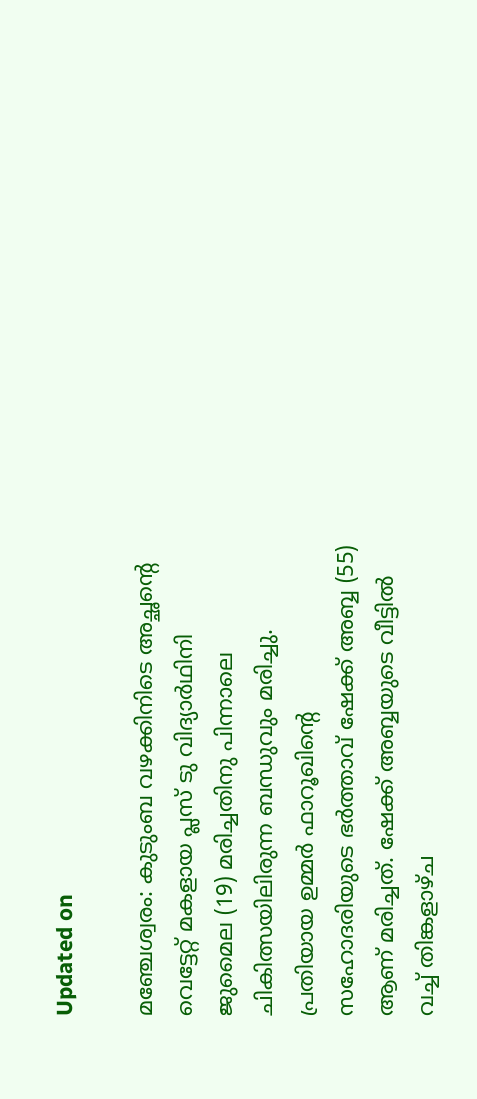Updated on

മഞ്ചേശ്വരം: കുടുംബ വഴക്കിനിടെ അച്ഛന്‍റെ വെട്ടേറ്റ് മകളായ പ്ലസ് ടു വിദ്യാർഥിനി ജുമൈല (19) മരിച്ചതിനു പിന്നാലെ ചികിത്സയിലിരുന്ന ബന്ധുവും മരിച്ചു. പ്രതിയായ ഉമ്മർ ഫാറൂഖിന്‍റെ സഹോദരിയുടെ ഭർത്താവ് ഷേക്ക് അബ്ബ (55) ആണ് മരിച്ചത്. ഷേക്ക് അബ്ബയുടെ വീട്ടിൽ വച്ച് തിങ്കളാഴ്ച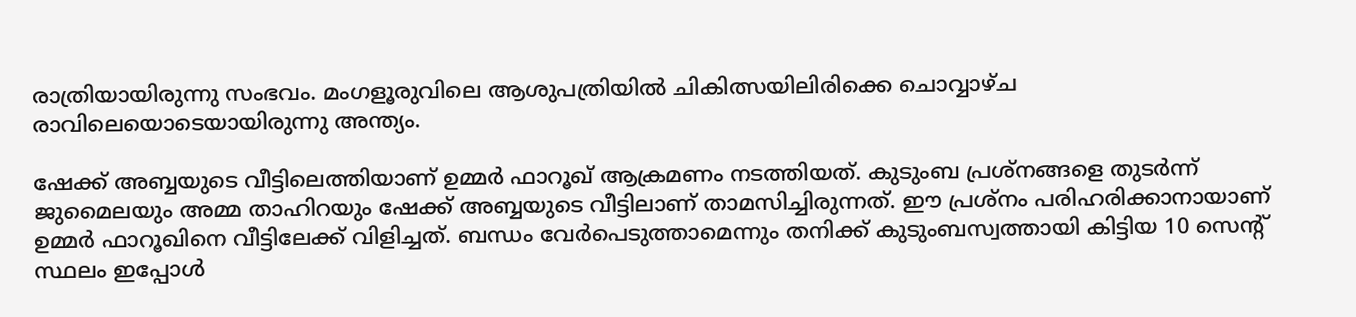രാത്രിയായിരുന്നു സംഭവം. മംഗളൂരുവിലെ ആശുപത്രിയിൽ ചികിത്സയിലിരിക്കെ ചൊവ്വാഴ്ച രാവിലെയൊടെയായിരുന്നു അന്ത്യം.

ഷേക്ക് അബ്ബയുടെ വീട്ടിലെത്തിയാണ് ഉമ്മർ ഫാറൂഖ് ആക്രമണം നടത്തിയത്. കുടുംബ പ്രശ്നങ്ങളെ തുടർന്ന് ജുമൈലയും അമ്മ താഹിറയും ഷേക്ക് അബ്ബയുടെ വീട്ടിലാണ് താമസിച്ചിരുന്നത്. ഈ പ്രശ്നം പരിഹരിക്കാനായാണ് ഉമ്മർ ഫാറൂഖിനെ വീട്ടിലേക്ക് വിളിച്ചത്. ബന്ധം വേർപെടുത്താമെന്നും തനിക്ക് കുടുംബസ്വത്തായി കിട്ടിയ 10 സെന്‍റ് സ്ഥലം ഇപ്പോൾ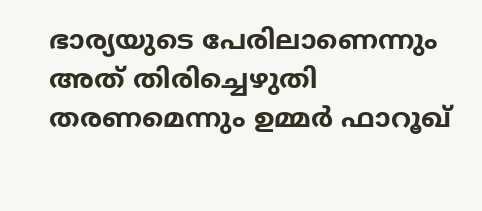ഭാര്യയുടെ പേരിലാണെന്നും അത് തിരിച്ചെഴുതി തരണമെന്നും ഉമ്മർ ഫാറൂഖ്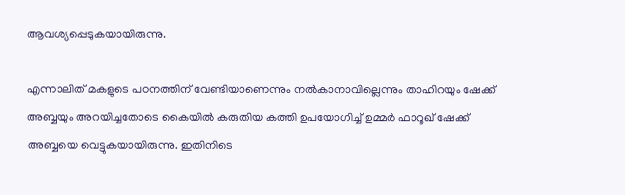ആവശ്യപ്പെടുകയായിരുന്നു.

എന്നാലിത് മകളുടെ പഠനത്തിന് വേണ്ടിയാണെന്നും നൽകാനാവില്ലെന്നും താഹിറയും ഷേക്ക് അബ്ബയും അറയിച്ചതോടെ കൈയിൽ കരുതിയ കത്തി ഉപയോഗിച്ച് ഉമ്മർ ഫാറൂഖ് ഷേക്ക് അബ്ബയെ വെട്ടുകയായിരുന്നു. ഇതിനിടെ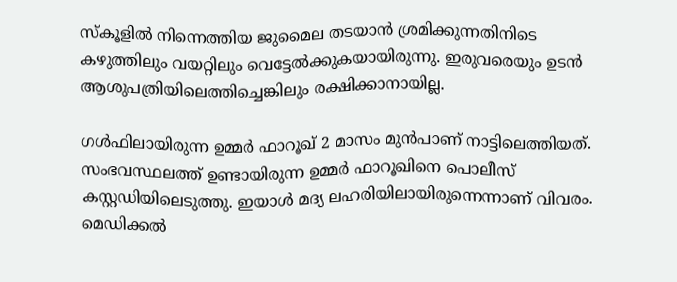സ്കൂളിൽ നിന്നെത്തിയ ജുമൈല തടയാൻ ശ്രമിക്കുന്നതിനിടെ കഴുത്തിലും വയറ്റിലും വെട്ടേൽക്കുകയായിരുന്നു. ഇരുവരെയും ഉടൻ ആശുപത്രിയിലെത്തിച്ചെങ്കിലും രക്ഷിക്കാനായില്ല.

ഗൾഫിലായിരുന്ന ഉമ്മർ ഫാറൂഖ് 2 മാസം മുൻപാണ് നാട്ടിലെത്തിയത്. സംഭവസ്ഥലത്ത് ഉണ്ടായിരുന്ന ഉമ്മർ ഫാറൂഖിനെ പൊലീസ് കസ്റ്റഡിയിലെടുത്തു. ഇയാൾ മദ്യ ലഹരിയിലായിരുന്നെന്നാണ് വിവരം. മെഡിക്കൽ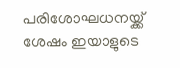പരിശോഘധനയ്ക്ക് ശേഷം ഇ‍യാളുടെ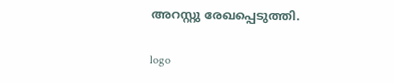അറസ്റ്റു രേഖപ്പെടുത്തി.

logo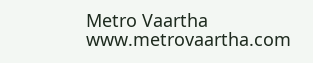Metro Vaartha
www.metrovaartha.com